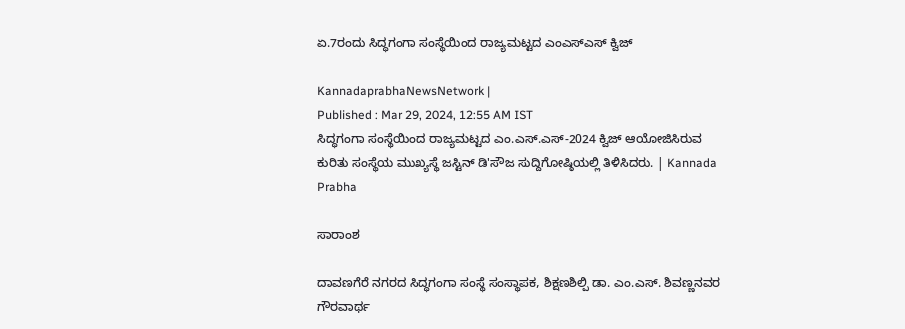ಏ.7ರಂದು ಸಿದ್ಧಗಂಗಾ ಸಂಸ್ಥೆಯಿಂದ ರಾಜ್ಯಮಟ್ಟದ ಎಂಎಸ್‌ಎಸ್ ಕ್ವಿಜ್

KannadaprabhaNewsNetwork |
Published : Mar 29, 2024, 12:55 AM IST
ಸಿದ್ಧಗಂಗಾ ಸಂಸ್ಥೆಯಿಂದ ರಾಜ್ಯಮಟ್ಟದ ಎಂ.ಎಸ್.ಎಸ್-2024 ಕ್ವಿಜ್ ಆಯೋಜಿಸಿರುವ ಕುರಿತು ಸಂಸ್ಥೆಯ ಮುಖ್ಯಸ್ಥೆ ಜಸ್ಟಿನ್ ಡಿ'ಸೌಜ ಸುದ್ದಿಗೋಷ್ಠಿಯಲ್ಲಿ ತಿಳಿಸಿದರು. | Kannada Prabha

ಸಾರಾಂಶ

ದಾವಣಗೆರೆ ನಗರದ ಸಿದ್ಧಗಂಗಾ ಸಂಸ್ಥೆ ಸಂಸ್ಥಾಪಕ, ಶಿಕ್ಷಣಶಿಲ್ಪಿ ಡಾ. ಎಂ.ಎಸ್. ಶಿವಣ್ಣನವರ ಗೌರವಾರ್ಥ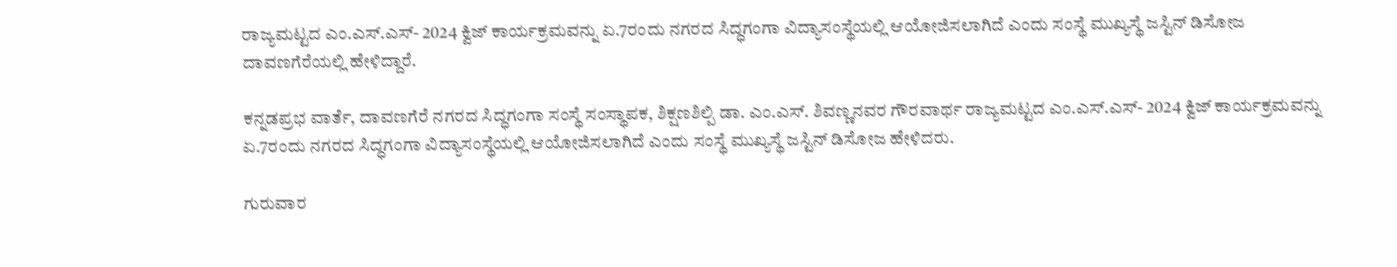ರಾಜ್ಯಮಟ್ಟದ ಎಂ.ಎಸ್.ಎಸ್- 2024 ಕ್ವಿಜ್ ಕಾರ್ಯಕ್ರಮವನ್ನು ಏ.7ರಂದು ನಗರದ ಸಿದ್ಧಗಂಗಾ ವಿದ್ಯಾಸಂಸ್ಥೆಯಲ್ಲಿ ಆಯೋಜಿಸಲಾಗಿದೆ ಎಂದು ಸಂಸ್ಥೆ ಮುಖ್ಯಸ್ಥೆ ಜಸ್ಟಿನ್ ಡಿಸೋಜ ದಾವಣಗೆರೆಯಲ್ಲಿ ಹೇಳಿದ್ದಾರೆ.

ಕನ್ನಡಪ್ರಭ ವಾರ್ತೆ, ದಾವಣಗೆರೆ ನಗರದ ಸಿದ್ಧಗಂಗಾ ಸಂಸ್ಥೆ ಸಂಸ್ಥಾಪಕ, ಶಿಕ್ಷಣಶಿಲ್ಪಿ ಡಾ. ಎಂ.ಎಸ್. ಶಿವಣ್ಣನವರ ಗೌರವಾರ್ಥ ರಾಜ್ಯಮಟ್ಟದ ಎಂ.ಎಸ್.ಎಸ್- 2024 ಕ್ವಿಜ್ ಕಾರ್ಯಕ್ರಮವನ್ನು ಏ.7ರಂದು ನಗರದ ಸಿದ್ಧಗಂಗಾ ವಿದ್ಯಾಸಂಸ್ಥೆಯಲ್ಲಿ ಆಯೋಜಿಸಲಾಗಿದೆ ಎಂದು ಸಂಸ್ಥೆ ಮುಖ್ಯಸ್ಥೆ ಜಸ್ಟಿನ್ ಡಿಸೋಜ ಹೇಳಿದರು.

ಗುರುವಾರ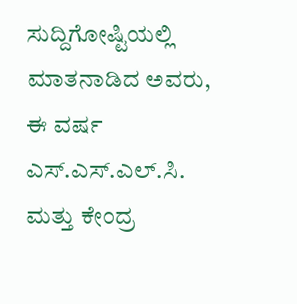ಸುದ್ದಿಗೋಷ್ಟಿಯಲ್ಲಿ ಮಾತನಾಡಿದ ಅವರು, ಈ ವರ್ಷ ಎಸ್.ಎಸ್.ಎಲ್.ಸಿ. ಮತ್ತು ಕೇಂದ್ರ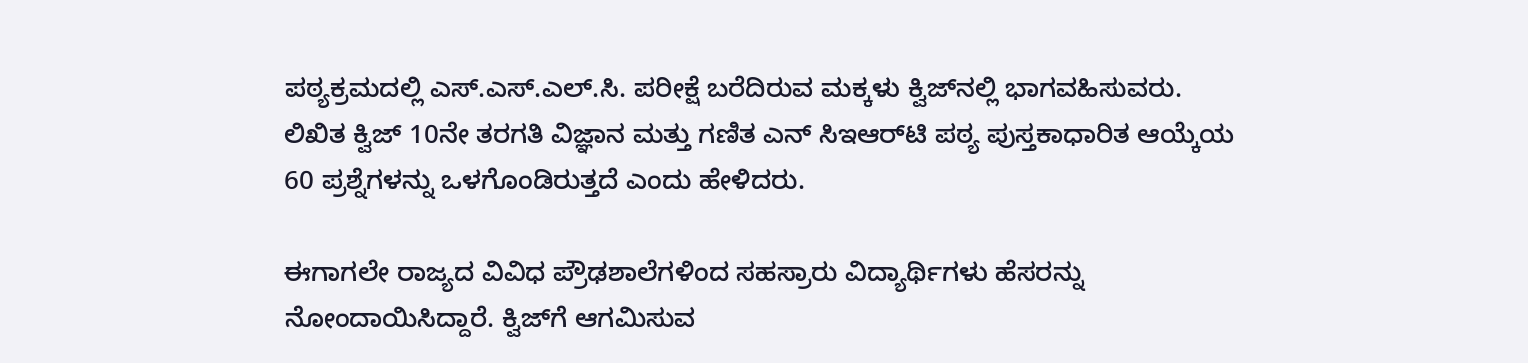ಪಠ್ಯಕ್ರಮದಲ್ಲಿ ಎಸ್.ಎಸ್.ಎಲ್‌.ಸಿ. ಪರೀಕ್ಷೆ ಬರೆದಿರುವ ಮಕ್ಕಳು ಕ್ವಿಜ್‌ನಲ್ಲಿ ಭಾಗವಹಿಸುವರು. ಲಿಖಿತ ಕ್ವಿಜ್ 10ನೇ ತರಗತಿ ವಿಜ್ಞಾನ ಮತ್ತು ಗಣಿತ ಎನ್ ಸಿಇಆರ್‌ಟಿ ಪಠ್ಯ ಪುಸ್ತಕಾಧಾರಿತ ಆಯ್ಕೆಯ 60 ಪ್ರಶ್ನೆಗಳನ್ನು ಒಳಗೊಂಡಿರುತ್ತದೆ ಎಂದು ಹೇಳಿದರು.

ಈಗಾಗಲೇ ರಾಜ್ಯದ ವಿವಿಧ ಪ್ರೌಢಶಾಲೆಗಳಿಂದ ಸಹಸ್ರಾರು ವಿದ್ಯಾರ್ಥಿಗಳು ಹೆಸರನ್ನು ನೋಂದಾಯಿಸಿದ್ದಾರೆ. ಕ್ವಿಜ್‌ಗೆ ಆಗಮಿಸುವ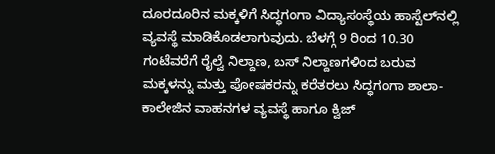ದೂರದೂರಿನ ಮಕ್ಕಳಿಗೆ ಸಿದ್ಧಗಂಗಾ ವಿದ್ಯಾಸಂಸ್ಥೆಯ ಹಾಸ್ಟೆಲ್‌ನಲ್ಲಿ ವ್ಯವಸ್ಥೆ ಮಾಡಿಕೊಡಲಾಗುವುದು. ಬೆಳಗ್ಗೆ 9 ರಿಂದ 10.30 ಗಂಟೆವರೆಗೆ ರೈಲ್ವೆ ನಿಲ್ದಾಣ, ಬಸ್ ನಿಲ್ದಾಣಗಳಿಂದ ಬರುವ ಮಕ್ಕಳನ್ನು ಮತ್ತು ಪೋಷಕರನ್ನು ಕರೆತರಲು ಸಿದ್ಧಗಂಗಾ ಶಾಲಾ- ಕಾಲೇಜಿನ ವಾಹನಗಳ ವ್ಯವಸ್ಥೆ ಹಾಗೂ ಕ್ವಿಜ್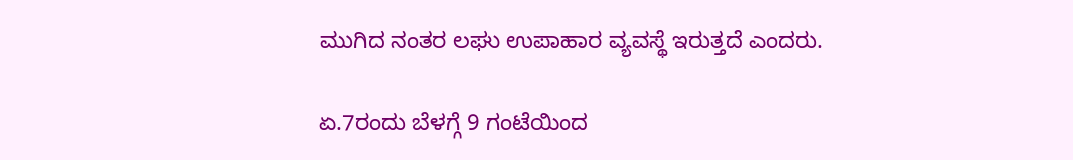ಮುಗಿದ ನಂತರ ಲಘು ಉಪಾಹಾರ ವ್ಯವಸ್ಥೆ ಇರುತ್ತದೆ ಎಂದರು.

ಏ.7ರಂದು ಬೆಳಗ್ಗೆ 9 ಗಂಟೆಯಿಂದ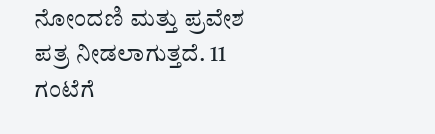ನೋಂದಣಿ ಮತ್ತು ಪ್ರವೇಶ ಪತ್ರ ನೀಡಲಾಗುತ್ತದೆ. 11 ಗಂಟೆಗೆ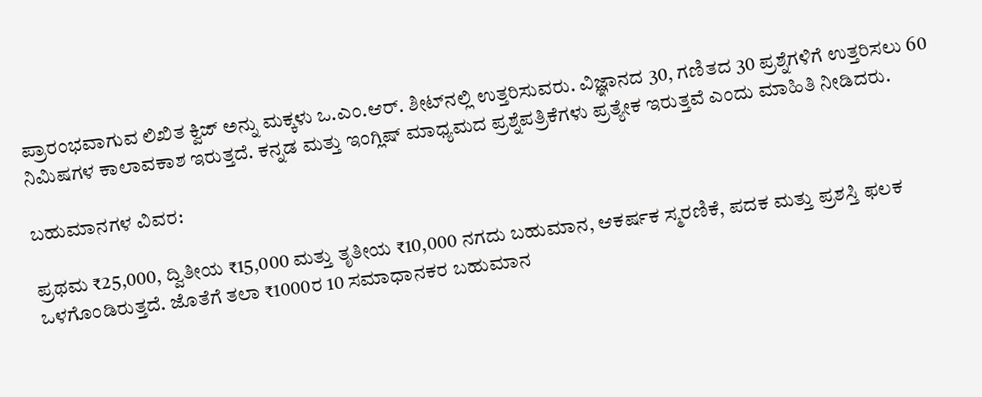ಪ್ರಾರಂಭವಾಗುವ ಲಿಖಿತ ಕ್ವಿಜ್‌ ಅನ್ನು ಮಕ್ಕಳು ಒ.ಎಂ.ಆರ್. ಶೀಟ್‌ನಲ್ಲಿ ಉತ್ತರಿಸುವರು. ವಿಜ್ಞಾನದ 30, ಗಣಿತದ 30 ಪ್ರಶ್ನೆಗಳಿಗೆ ಉತ್ತರಿಸಲು 60 ನಿಮಿಷಗಳ ಕಾಲಾವಕಾಶ ಇರುತ್ತದೆ. ಕನ್ನಡ ಮತ್ತು ಇಂಗ್ಲಿಷ್ ಮಾಧ್ಯಮದ ಪ್ರಶ್ನೆಪತ್ರಿಕೆಗಳು ಪ್ರತ್ಯೇಕ ಇರುತ್ತವೆ ಎಂದು ಮಾಹಿತಿ ನೀಡಿದರು.

ಬಹುಮಾನಗಳ ವಿವರ:

ಪ್ರಥಮ ₹25,000, ದ್ವಿತೀಯ ₹15,000 ಮತ್ತು ತೃತೀಯ ₹10,000 ನಗದು ಬಹುಮಾನ, ಆಕರ್ಷಕ ಸ್ಮರಣಿಕೆ, ಪದಕ ಮತ್ತು ಪ್ರಶಸ್ತಿ ಫಲಕ ಒಳಗೊಂಡಿರುತ್ತದೆ. ಜೊತೆಗೆ ತಲಾ ₹1000ರ 10 ಸಮಾಧಾನಕರ ಬಹುಮಾನ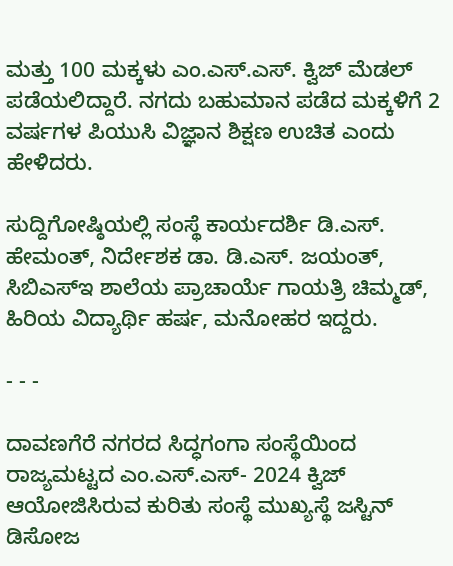ಮತ್ತು 100 ಮಕ್ಕಳು ಎಂ.ಎಸ್.ಎಸ್. ಕ್ವಿಜ್ ಮೆಡಲ್ ಪಡೆಯಲಿದ್ದಾರೆ. ನಗದು ಬಹುಮಾನ ಪಡೆದ ಮಕ್ಕಳಿಗೆ 2 ವರ್ಷಗಳ ಪಿಯುಸಿ ವಿಜ್ಞಾನ ಶಿಕ್ಷಣ ಉಚಿತ ಎಂದು ಹೇಳಿದರು.

ಸುದ್ದಿಗೋಷ್ಠಿಯಲ್ಲಿ ಸಂಸ್ಥೆ ಕಾರ್ಯದರ್ಶಿ ಡಿ.ಎಸ್. ಹೇಮಂತ್, ನಿರ್ದೇಶಕ ಡಾ. ಡಿ.ಎಸ್. ಜಯಂತ್, ಸಿಬಿಎಸ್‌ಇ ಶಾಲೆಯ ಪ್ರಾಚಾರ್ಯೆ ಗಾಯತ್ರಿ ಚಿಮ್ಮಡ್, ಹಿರಿಯ ವಿದ್ಯಾರ್ಥಿ ಹರ್ಷ, ಮನೋಹರ ಇದ್ದರು.

- - -

ದಾವಣಗೆರೆ ನಗರದ ಸಿದ್ಧಗಂಗಾ ಸಂಸ್ಥೆಯಿಂದ ರಾಜ್ಯಮಟ್ಟದ ಎಂ.ಎಸ್.ಎಸ್- 2024 ಕ್ವಿಜ್ ಆಯೋಜಿಸಿರುವ ಕುರಿತು ಸಂಸ್ಥೆ ಮುಖ್ಯಸ್ಥೆ ಜಸ್ಟಿನ್ ಡಿಸೋಜ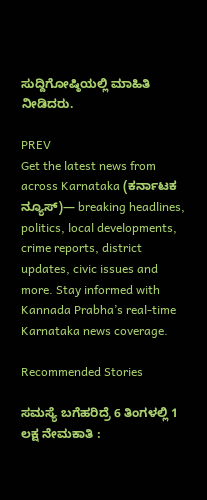ಸುದ್ದಿಗೋಷ್ಠಿಯಲ್ಲಿ ಮಾಹಿತಿ ನೀಡಿದರು.

PREV
Get the latest news from across Karnataka (ಕರ್ನಾಟಕ ನ್ಯೂಸ್)— breaking headlines, politics, local developments, crime reports, district updates, civic issues and more. Stay informed with Kannada Prabha’s real‑time Karnataka news coverage.

Recommended Stories

ಸಮಸ್ಯೆ ಬಗೆಹರಿದ್ರೆ 6 ತಿಂಗಳಲ್ಲಿ 1 ಲಕ್ಷ ನೇಮಕಾತಿ :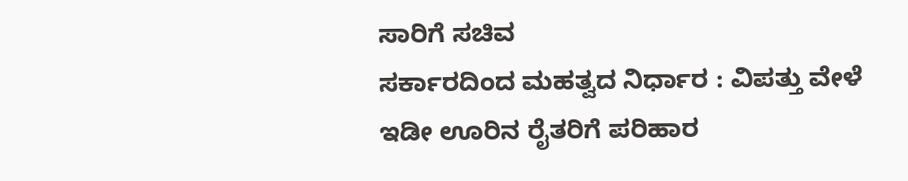ಸಾರಿಗೆ ಸಚಿವ
ಸರ್ಕಾರದಿಂದ ಮಹತ್ವದ ನಿರ್ಧಾರ : ವಿಪತ್ತು ವೇಳೆ ಇಡೀ ಊರಿನ ರೈತರಿಗೆ ಪರಿಹಾರ